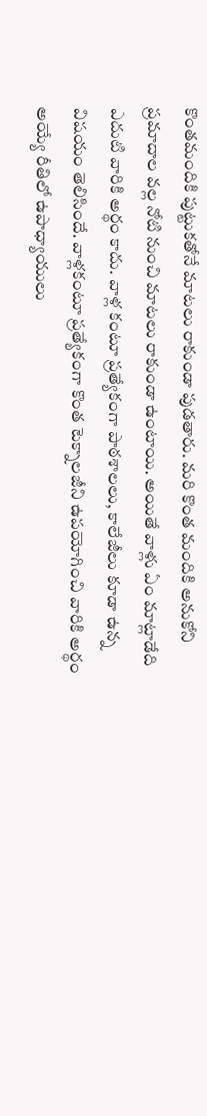కొంతమందికి పుట్టుకతోనే మాటలు రాకుండా పుడతారు. మరి కొంత మందికి అనుకోని ప్రమాదాల వల్ల నోటి నుంచి మాటలు రాకుండా ఉంటాయి. అయితే వాళ్లు ఏం మాట్లాడేది ఎదుటి వారికి అర్థం కాదు. వాళ్ల కంటూ ప్రత్యేకంగా పాఠశాలలు, కాలేజీలు కూడా ఉన్న విషయం తెలిసిందే. వాళ్లకంటూ ప్రత్యేకంగా కొంత టెక్నాలజీని ఉపయోగించి వారికి అర్థం అయ్యే రీతిలో ఉపాధ్యాయులు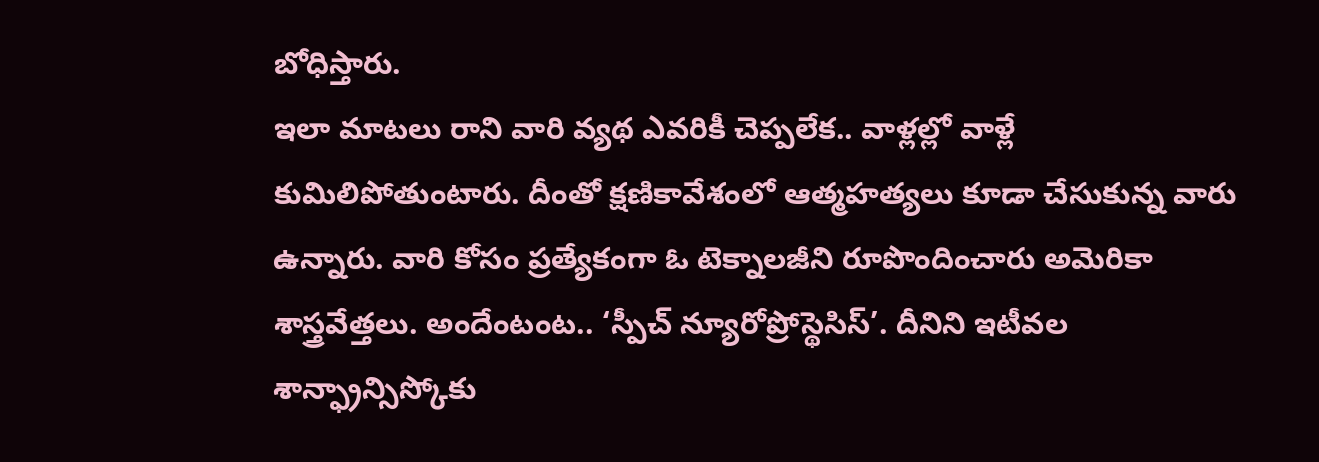బోధిస్తారు.
ఇలా మాటలు రాని వారి వ్యథ ఎవరికీ చెప్పలేక.. వాళ్లల్లో వాళ్లే కుమిలిపోతుంటారు. దీంతో క్షణికావేశంలో ఆత్మహత్యలు కూడా చేసుకున్న వారు ఉన్నారు. వారి కోసం ప్రత్యేకంగా ఓ టెక్నాలజీని రూపొందించారు అమెరికా శాస్త్రవేత్తలు. అందేంటంట.. ‘స్పీచ్ న్యూరోప్రోస్థెసిస్’. దీనిని ఇటీవల శాన్ఫ్రాన్సిస్కోకు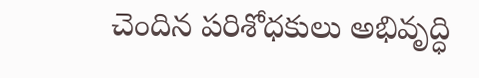చెందిన పరిశోధకులు అభివృద్ధి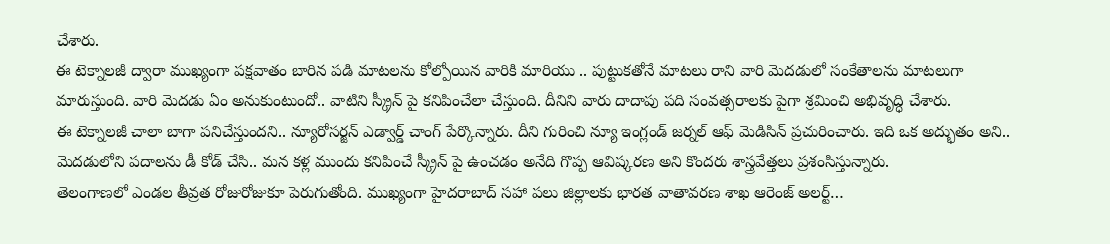చేశారు.
ఈ టెక్నాలజీ ద్వారా ముఖ్యంగా పక్షవాతం బారిన పడి మాటలను కోల్పోయిన వారికి మారియు .. పుట్టుకతోనే మాటలు రాని వారి మెదడులో సంకేతాలను మాటలుగా మారుస్తుంది. వారి మెదడు ఏం అనుకుంటుందో.. వాటిని స్క్రీన్ పై కనిపించేలా చేస్తుంది. దీనిని వారు దాదాపు పది సంవత్సరాలకు పైగా శ్రమించి అభివృద్ధి చేశారు.
ఈ టెక్నాలజీ చాలా బాగా పనిచేస్తుందని.. న్యూరోసర్జన్ ఎడ్వార్డ్ చాంగ్ పేర్కొన్నారు. దీని గురించి న్యూ ఇంగ్లండ్ జర్నల్ ఆఫ్ మెడిసిన్ ప్రచురించారు. ఇది ఒక అద్భుతం అని.. మెదడులోని పదాలను డీ కోడ్ చేసి.. మన కళ్ల ముందు కనిపించే స్క్రీన్ పై ఉంచడం అనేది గొప్ప ఆవిష్కరణ అని కొందరు శాస్త్రవేత్తలు ప్రశంసిస్తున్నారు.
తెలంగాణలో ఎండల తీవ్రత రోజురోజుకూ పెరుగుతోంది. ముఖ్యంగా హైదరాబాద్ సహా పలు జిల్లాలకు భారత వాతావరణ శాఖ ఆరెంజ్ అలర్ట్…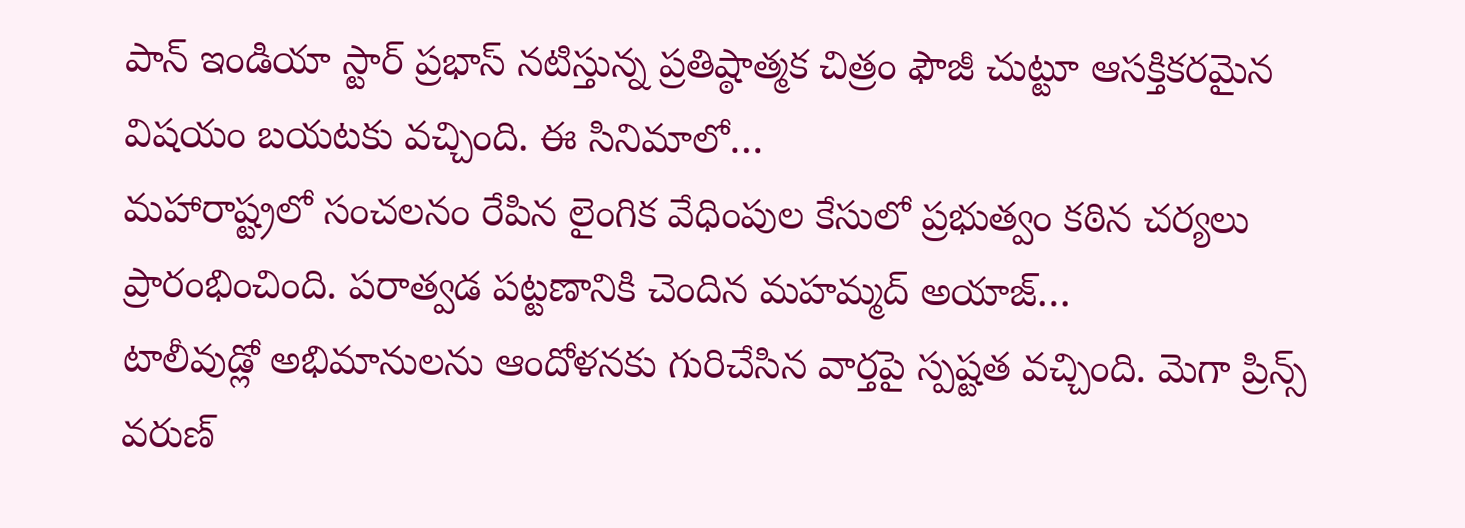పాన్ ఇండియా స్టార్ ప్రభాస్ నటిస్తున్న ప్రతిష్ఠాత్మక చిత్రం ఫౌజీ చుట్టూ ఆసక్తికరమైన విషయం బయటకు వచ్చింది. ఈ సినిమాలో…
మహారాష్ట్రలో సంచలనం రేపిన లైంగిక వేధింపుల కేసులో ప్రభుత్వం కఠిన చర్యలు ప్రారంభించింది. పరాత్వడ పట్టణానికి చెందిన మహమ్మద్ అయాజ్…
టాలీవుడ్లో అభిమానులను ఆందోళనకు గురిచేసిన వార్తపై స్పష్టత వచ్చింది. మెగా ప్రిన్స్ వరుణ్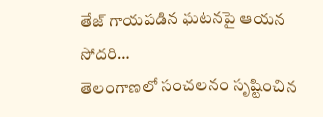తేజ్ గాయపడిన ఘటనపై ఆయన సోదరి…
తెలంగాణలో సంచలనం సృష్టించిన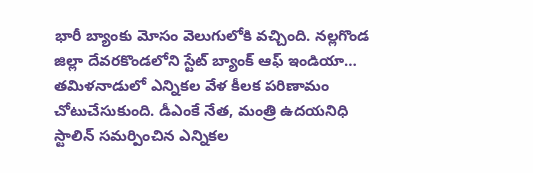భారీ బ్యాంకు మోసం వెలుగులోకి వచ్చింది. నల్లగొండ జిల్లా దేవరకొండలోని స్టేట్ బ్యాంక్ ఆఫ్ ఇండియా…
తమిళనాడులో ఎన్నికల వేళ కీలక పరిణామం చోటుచేసుకుంది. డీఎంకే నేత, మంత్రి ఉదయనిధి స్టాలిన్ సమర్పించిన ఎన్నికల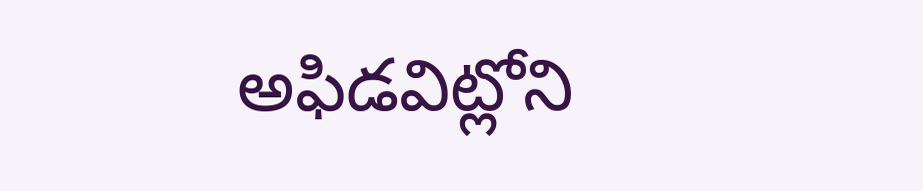అఫిడవిట్లోని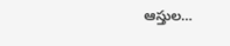ఆస్తుల…